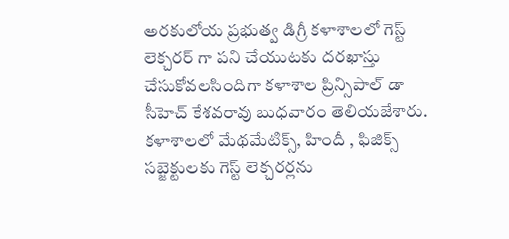అరకులోయ ప్రభుత్వ డిగ్రీ కళాశాలలో గెస్ట్ లెక్చరర్ గా పని చేయుటకు దరఖాస్తు చేసుకోవలసిందిగా కళాశాల ప్రిన్సిపాల్ డా సీహెచ్ కేశవరావు బుధవారం తెలియజేశారు. కళాశాలలో మేథమేటిక్స్, హిందీ , ఫిజిక్స్ సబ్జెక్టులకు గెస్ట్ లెక్చరర్లను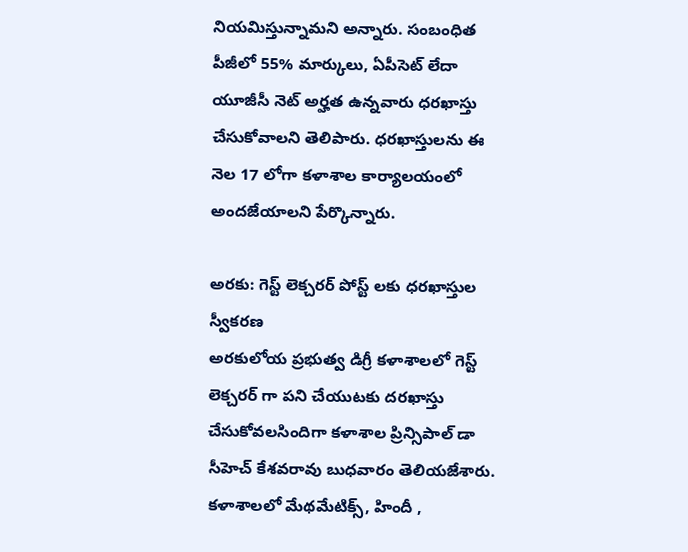నియమిస్తున్నామని అన్నారు. సంబంధిత పీజీలో 55% మార్కులు, ఏపీసెట్ లేదా యూజీసీ నెట్ అర్హత ఉన్నవారు ధరఖాస్తు చేసుకోవాలని తెలిపారు. ధరఖాస్తులను ఈ నెల 17 లోగా కళాశాల కార్యాలయంలో అందజేయాలని పేర్కొన్నారు.

అరకు: గెస్ట్ లెక్చరర్ పోస్ట్ లకు ధరఖాస్తుల స్వీకరణ
అరకులోయ ప్రభుత్వ డిగ్రీ కళాశాలలో గెస్ట్ లెక్చరర్ గా పని చేయుటకు దరఖాస్తు చేసుకోవలసిందిగా కళాశాల ప్రిన్సిపాల్ డా సీహెచ్ కేశవరావు బుధవారం తెలియజేశారు. కళాశాలలో మేథమేటిక్స్, హిందీ ,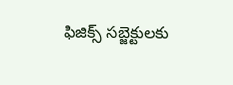ఫిజిక్స్ సబ్జెక్టులకు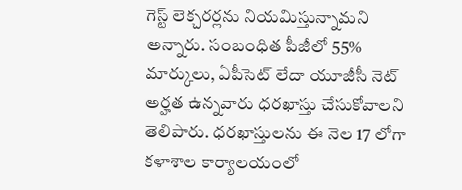గెస్ట్ లెక్చరర్లను నియమిస్తున్నామని అన్నారు. సంబంధిత పీజీలో 55% మార్కులు, ఏపీసెట్ లేదా యూజీసీ నెట్ అర్హత ఉన్నవారు ధరఖాస్తు చేసుకోవాలని తెలిపారు. ధరఖాస్తులను ఈ నెల 17 లోగా కళాశాల కార్యాలయంలో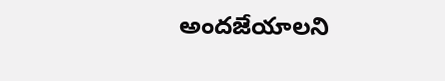అందజేయాలని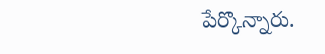పేర్కొన్నారు.